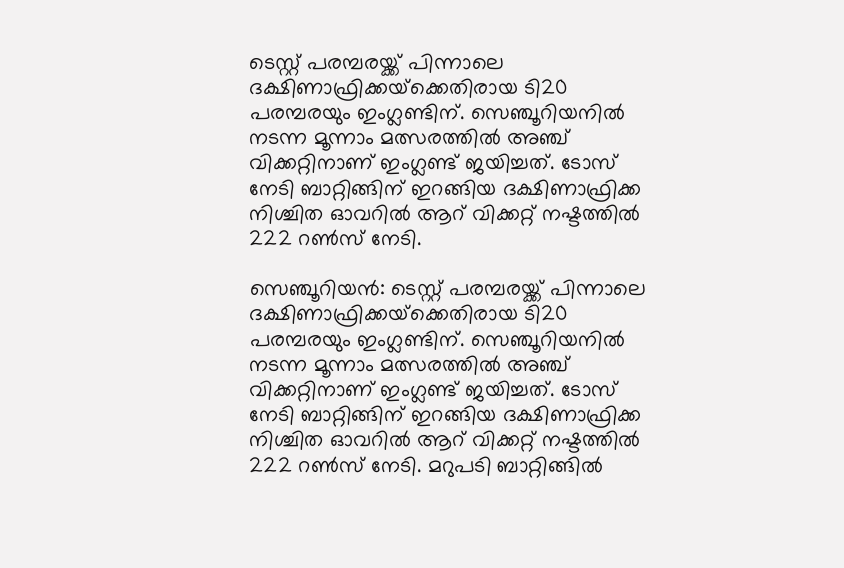ടെസ്റ്റ് പരമ്പരയ്ക്ക് പിന്നാലെ ദക്ഷിണാഫ്രിക്കയ്‌ക്കെതിരായ ടി20 പരമ്പരയും ഇംഗ്ലണ്ടിന്. സെഞ്ചൂറിയനില്‍ നടന്ന മൂന്നാം മത്സരത്തില്‍ അഞ്ച് വിക്കറ്റിനാണ് ഇംഗ്ലണ്ട് ജയിച്ചത്. ടോസ് നേടി ബാറ്റിങ്ങിന് ഇറങ്ങിയ ദക്ഷിണാഫ്രിക്ക നിശ്ചിത ഓവറില്‍ ആറ് വിക്കറ്റ് നഷ്ടത്തില്‍ 222 റണ്‍സ് നേടി.

സെഞ്ചൂറിയന്‍: ടെസ്റ്റ് പരമ്പരയ്ക്ക് പിന്നാലെ ദക്ഷിണാഫ്രിക്കയ്‌ക്കെതിരായ ടി20 പരമ്പരയും ഇംഗ്ലണ്ടിന്. സെഞ്ചൂറിയനില്‍ നടന്ന മൂന്നാം മത്സരത്തില്‍ അഞ്ച് വിക്കറ്റിനാണ് ഇംഗ്ലണ്ട് ജയിച്ചത്. ടോസ് നേടി ബാറ്റിങ്ങിന് ഇറങ്ങിയ ദക്ഷിണാഫ്രിക്ക നിശ്ചിത ഓവറില്‍ ആറ് വിക്കറ്റ് നഷ്ടത്തില്‍ 222 റണ്‍സ് നേടി. മറുപടി ബാറ്റിങ്ങില്‍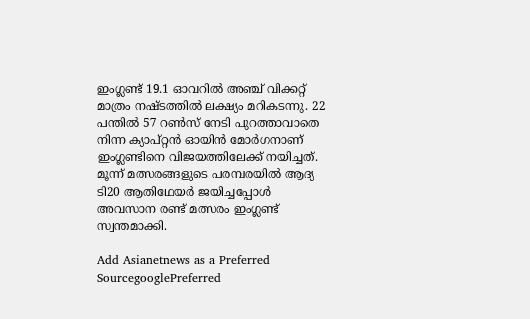ഇംഗ്ലണ്ട് 19.1 ഓവറില്‍ അഞ്ച് വിക്കറ്റ് മാത്രം നഷ്ടത്തില്‍ ലക്ഷ്യം മറികടന്നു. 22 പന്തില്‍ 57 റണ്‍സ് നേടി പുറത്താവാതെ നിന്ന ക്യാപ്റ്റന്‍ ഓയിന്‍ മോര്‍ഗനാണ് ഇംഗ്ലണ്ടിനെ വിജയത്തിലേക്ക് നയിച്ചത്. മൂന്ന് മത്സരങ്ങളുടെ പരമ്പരയില്‍ ആദ്യ ടി20 ആതിഥേയര്‍ ജയിച്ചപ്പോള്‍ അവസാന രണ്ട് മത്സരം ഇംഗ്ലണ്ട് സ്വന്തമാക്കി.

Add Asianetnews as a Preferred SourcegooglePreferred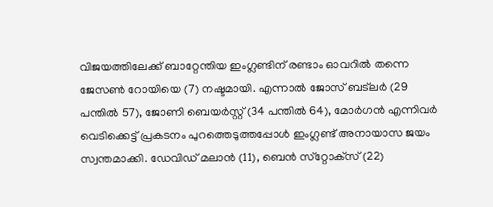വിജയത്തിലേക്ക് ബാറ്റേന്തിയ ഇംഗ്ലണ്ടിന് രണ്ടാം ഓവറില്‍ തന്നെ ജേസണ്‍ റോയിയെ (7) നഷ്ടമായി. എന്നാല്‍ ജോസ് ബട്‌ലര്‍ (29 പന്തില്‍ 57), ജോണി ബെയര്‍സ്റ്റ് (34 പന്തില്‍ 64), മോര്‍ഗന്‍ എന്നിവര്‍ വെടിക്കെട്ട് പ്രകടനം പുറത്തെടുത്തപ്പോള്‍ ഇംഗ്ലണ്ട് അനായാസ ജയം സ്വന്തമാക്കി. ഡേവിഡ് മലാന്‍ (11), ബെന്‍ സ്‌റ്റോക്‌സ് (22)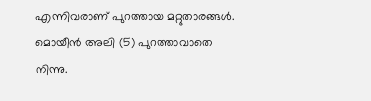എന്നിവരാണ് പുറത്തായ മറ്റുതാരങ്ങള്‍. മൊയീന്‍ അലി (5) പുറത്താവാതെ നിന്നു.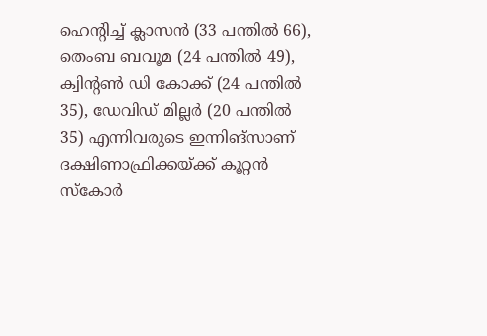ഹെന്റിച്ച് ക്ലാസന്‍ (33 പന്തില്‍ 66), തെംബ ബവൂമ (24 പന്തില്‍ 49), ക്വിന്റണ്‍ ഡി കോക്ക് (24 പന്തില്‍ 35), ഡേവിഡ് മില്ലര്‍ (20 പന്തില്‍ 35) എന്നിവരുടെ ഇന്നിങ്‌സാണ് ദക്ഷിണാഫ്രിക്കയ്ക്ക് കൂറ്റന്‍ സ്‌കോര്‍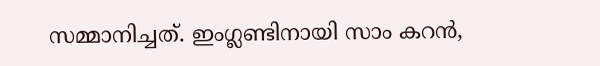സമ്മാനിച്ചത്. ഇംഗ്ലണ്ടിനായി സാം കറന്‍,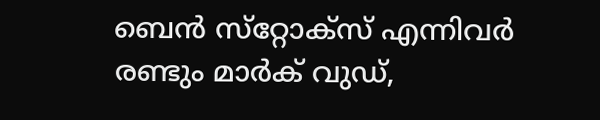ബെന്‍ സ്‌റ്റോക്‌സ് എന്നിവര്‍ രണ്ടും മാര്‍ക് വുഡ്,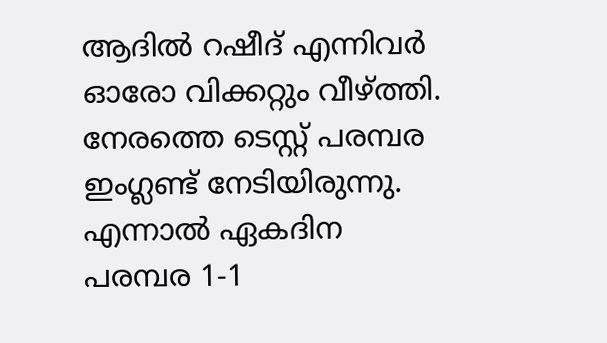ആദില്‍ റഷീദ് എന്നിവര്‍ ഓരോ വിക്കറ്റും വീഴ്ത്തി. നേരത്തെ ടെസ്റ്റ് പരമ്പര ഇംഗ്ലണ്ട് നേടിയിരുന്നു. എന്നാല്‍ ഏകദിന പരമ്പര 1-1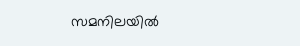സമനിലയില്‍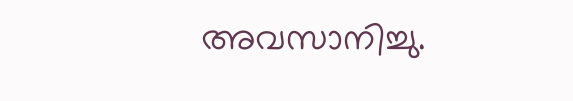അവസാനിച്ചു.